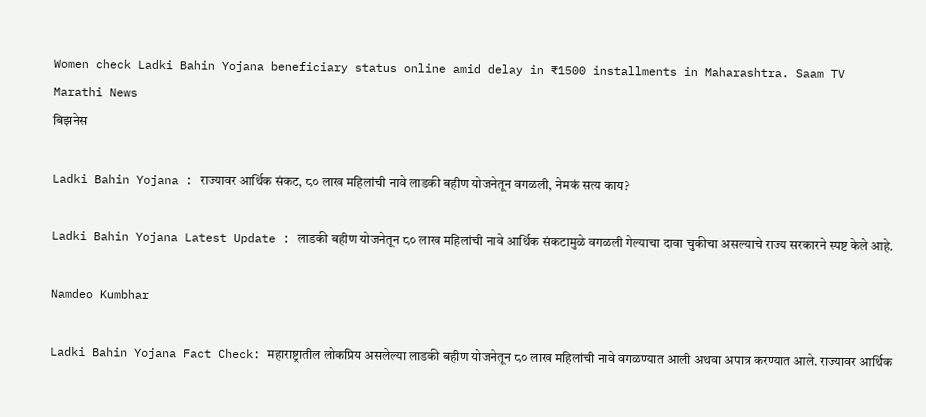Women check Ladki Bahin Yojana beneficiary status online amid delay in ₹1500 installments in Maharashtra. Saam TV Marathi News
बिझनेस

Ladki Bahin Yojana : राज्यावर आर्थिक संकट, ८० लाख महिलांची नावे लाडकी बहीण योजनेतून वगळली, नेमकं सत्य काय?

Ladki Bahin Yojana Latest Update : लाडकी बहीण योजनेतून ८० लाख महिलांची नावे आर्थिक संकटामुळे वगळली गेल्याचा दावा चुकीचा असल्याचे राज्य सरकारने स्पष्ट केले आहे.

Namdeo Kumbhar

Ladki Bahin Yojana Fact Check: महाराष्ट्रातील लोकप्रिय असलेल्या लाडकी बहीण योजनेतून ८० लाख महिलांची नावे वगळण्यात आली अथवा अपात्र करण्यात आले. राज्यावर आर्थिक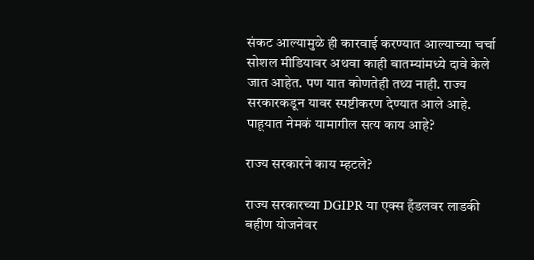संकट आल्यामुळे ही कारवाई करण्यात आल्याच्या चर्चा सोशल मीडियावर अथवा काही बातम्यांमध्ये दावे केले जात आहेत. पण यात कोणतेही तथ्य नाही. राज्य सरकारकडून यावर स्पष्टीकरण देण्यात आले आहे. पाहूयात नेमकं यामागील सत्य काय आहे?

राज्य सरकारने काय म्हटले?

राज्य सरकारच्या DGIPR या एक्स हँडलवर लाडकी बहीण योजनेवर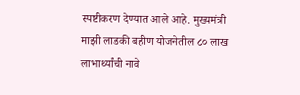स्पष्टीकरण देण्यात आले आहे. मुख्यमंत्री माझी लाडकी बहीण योजनेतील ८० लाख लाभार्थ्यांची नावे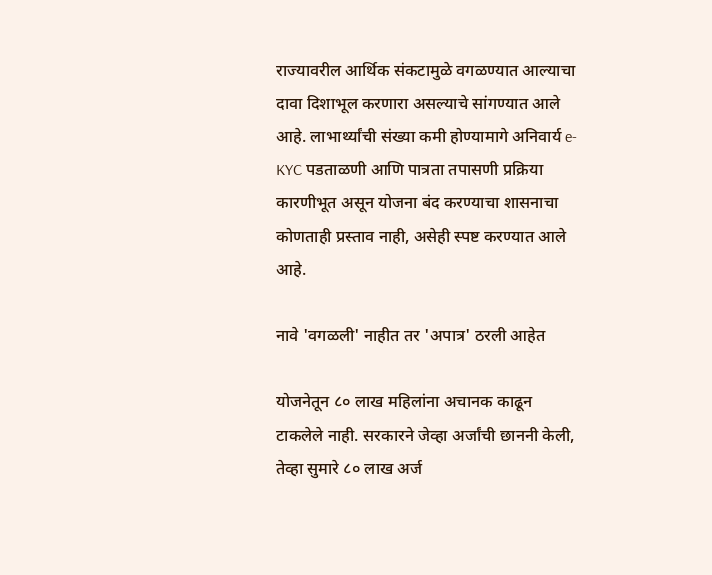राज्यावरील आर्थिक संकटामुळे वगळण्यात आल्याचा दावा दिशाभूल करणारा असल्याचे सांगण्यात आले आहे. लाभार्थ्यांची संख्या कमी होण्यामागे अनिवार्य e-KYC पडताळणी आणि पात्रता तपासणी प्रक्रिया कारणीभूत असून योजना बंद करण्याचा शासनाचा कोणताही प्रस्ताव नाही, असेही स्पष्ट करण्यात आले आहे.

नावे 'वगळली' नाहीत तर 'अपात्र' ठरली आहेत

योजनेतून ८० लाख महिलांना अचानक काढून टाकलेले नाही. सरकारने जेव्हा अर्जांची छाननी केली, तेव्हा सुमारे ८० लाख अर्ज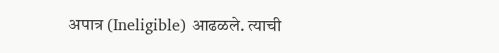अपात्र (Ineligible) आढळले. त्याची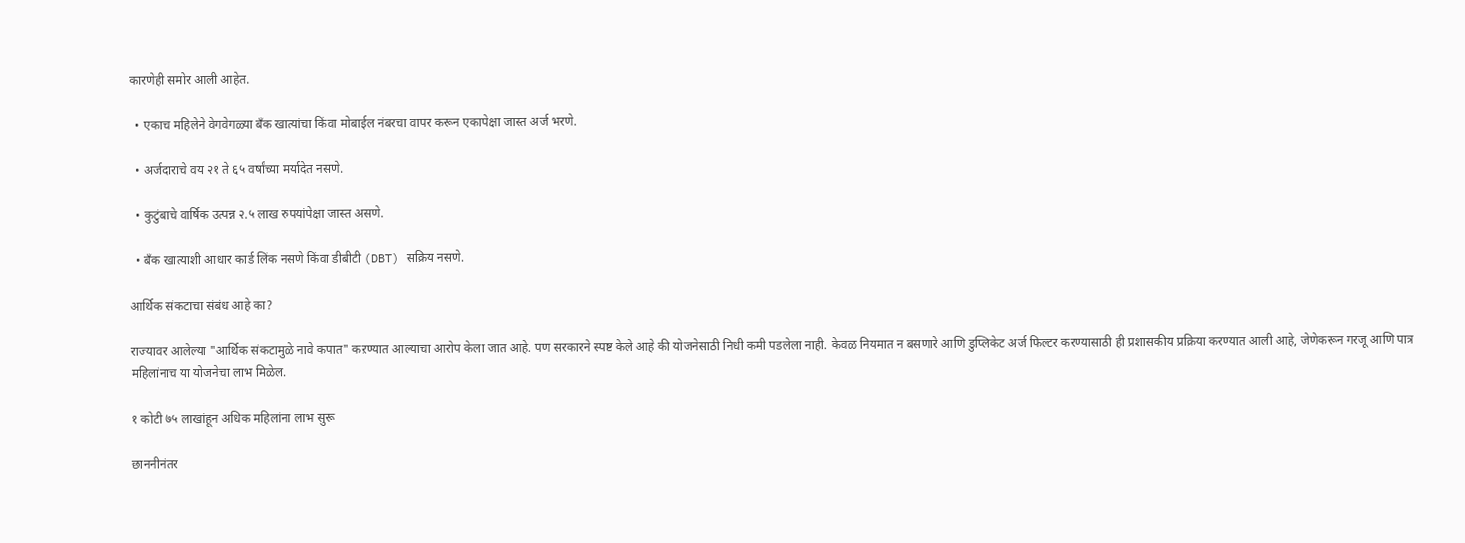कारणेही समोर आली आहेत.

  • एकाच महिलेने वेगवेगळ्या बँक खात्यांचा किंवा मोबाईल नंबरचा वापर करून एकापेक्षा जास्त अर्ज भरणे.

  • अर्जदाराचे वय २१ ते ६५ वर्षांच्या मर्यादेत नसणे.

  • कुटुंबाचे वार्षिक उत्पन्न २.५ लाख रुपयांपेक्षा जास्त असणे.

  • बँक खात्याशी आधार कार्ड लिंक नसणे किंवा डीबीटी (DBT) सक्रिय नसणे.

आर्थिक संकटाचा संबंध आहे का?

राज्यावर आलेल्या "आर्थिक संकटामुळे नावे कपात" कऱण्यात आल्याचा आरोप केला जात आहे. पण सरकारने स्पष्ट केले आहे की योजनेसाठी निधी कमी पडलेला नाही. केवळ नियमात न बसणारे आणि डुप्लिकेट अर्ज फिल्टर करण्यासाठी ही प्रशासकीय प्रक्रिया करण्यात आली आहे, जेणेकरून गरजू आणि पात्र महिलांनाच या योजनेचा लाभ मिळेल.

१ कोटी ७५ लाखांहून अधिक महिलांना लाभ सुरू

छाननीनंतर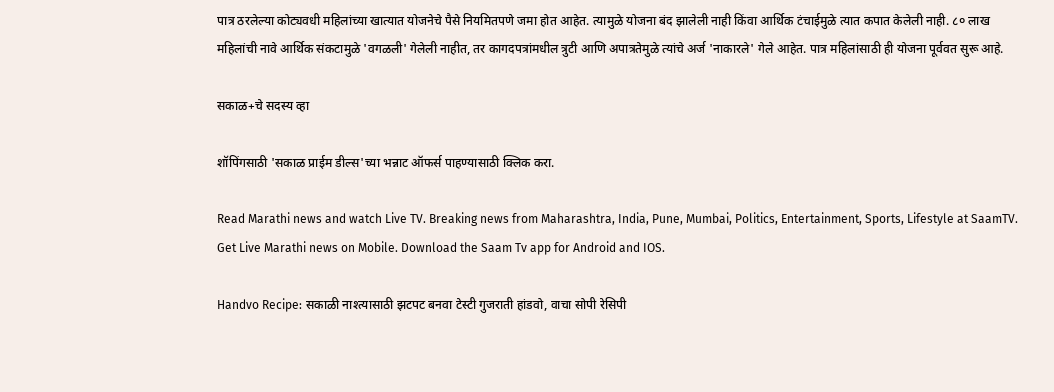पात्र ठरलेल्या कोट्यवधी महिलांच्या खात्यात योजनेचे पैसे नियमितपणे जमा होत आहेत. त्यामुळे योजना बंद झालेली नाही किंवा आर्थिक टंचाईमुळे त्यात कपात केलेली नाही. ८० लाख महिलांची नावे आर्थिक संकटामुळे 'वगळली' गेलेली नाहीत, तर कागदपत्रांमधील त्रुटी आणि अपात्रतेमुळे त्यांचे अर्ज 'नाकारले' गेले आहेत. पात्र महिलांसाठी ही योजना पूर्ववत सुरू आहे.

सकाळ+चे सदस्य व्हा

शॉपिंगसाठी 'सकाळ प्राईम डील्स'च्या भन्नाट ऑफर्स पाहण्यासाठी क्लिक करा.

Read Marathi news and watch Live TV. Breaking news from Maharashtra, India, Pune, Mumbai, Politics, Entertainment, Sports, Lifestyle at SaamTV. Get Live Marathi news on Mobile. Download the Saam Tv app for Android and IOS.

Handvo Recipe: सकाळी नाश्त्यासाठी झटपट बनवा टेस्टी गुजराती हांडवो, वाचा सोपी रेसिपी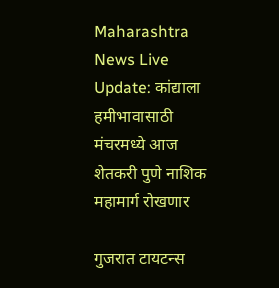Maharashtra News Live Update: कांद्याला हमीभावासाठी मंचरमध्ये आज शेतकरी पुणे नाशिक महामार्ग रोखणार

गुजरात टायटन्स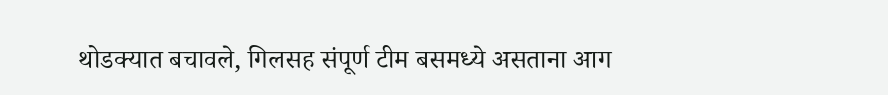थोडक्यात बचावले, गिलसह संपूर्ण टीम बसमध्ये असताना आग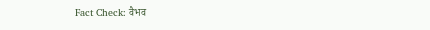Fact Check: वैभव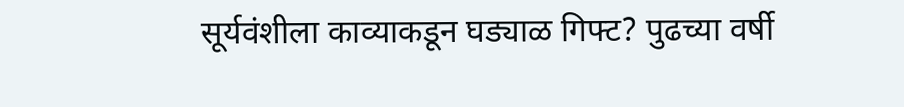सूर्यवंशीला काव्याकडून घड्याळ गिफ्ट? पुढच्या वर्षी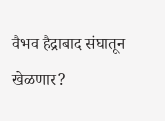वैभव हैद्राबाद संघातून खेळणार?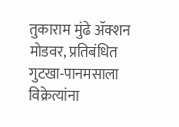तुकाराम मुंढे ॲक्शन मोडवर, प्रतिबंधित गुटखा-पानमसाला विक्रेत्यांना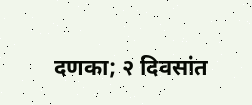दणका; २ दिवसांत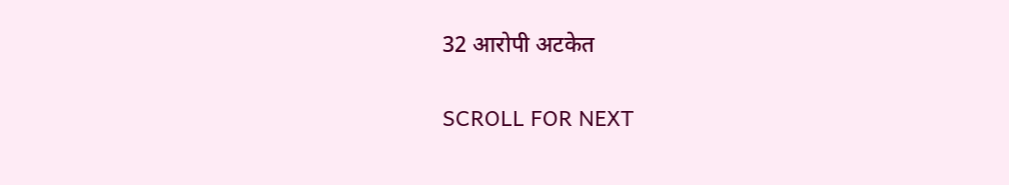32 आरोपी अटकेत

SCROLL FOR NEXT